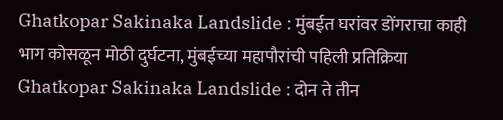Ghatkopar Sakinaka Landslide : मुंबईत घरांवर डोंगराचा काही भाग कोसळून मोठी दुर्घटना, मुंबईच्या महापौरांची पहिली प्रतिक्रिया
Ghatkopar Sakinaka Landslide : दोन ते तीन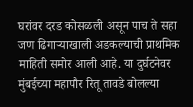घरांवर दरड कोसळली असून पाच ते सहा जण ढिगाऱ्याखाली अडकल्याची प्राथमिक माहिती समोर आली आहे. या दुर्घटनेवर मुंबईच्या महापौर रितू तावडे बोलल्या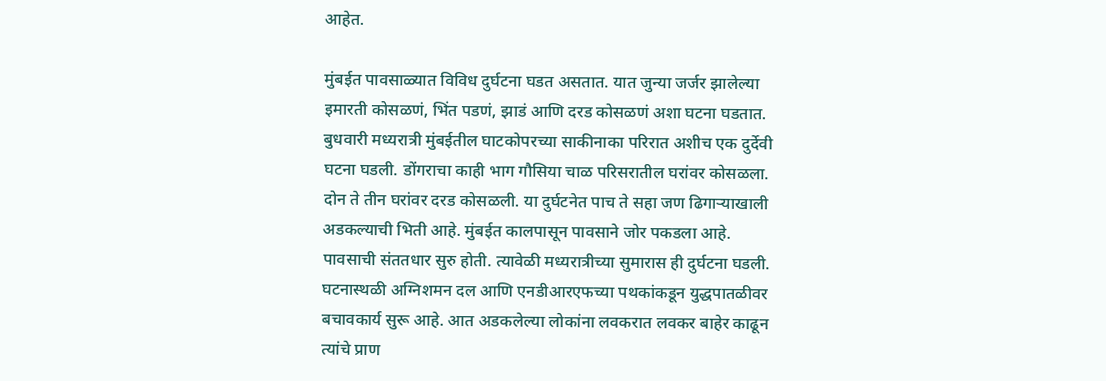आहेत.

मुंबईत पावसाळ्यात विविध दुर्घटना घडत असतात. यात जुन्या जर्जर झालेल्या इमारती कोसळणं, भिंत पडणं, झाडं आणि दरड कोसळणं अशा घटना घडतात. बुधवारी मध्यरात्री मुंबईतील घाटकोपरच्या साकीनाका परिरात अशीच एक दुर्देवी घटना घडली. डोंगराचा काही भाग गौसिया चाळ परिसरातील घरांवर कोसळला. दोन ते तीन घरांवर दरड कोसळली. या दुर्घटनेत पाच ते सहा जण ढिगाऱ्याखाली अडकल्याची भिती आहे. मुंबईत कालपासून पावसाने जोर पकडला आहे. पावसाची संततधार सुरु होती. त्यावेळी मध्यरात्रीच्या सुमारास ही दुर्घटना घडली. घटनास्थळी अग्निशमन दल आणि एनडीआरएफच्या पथकांकडून युद्धपातळीवर बचावकार्य सुरू आहे. आत अडकलेल्या लोकांना लवकरात लवकर बाहेर काढून त्यांचे प्राण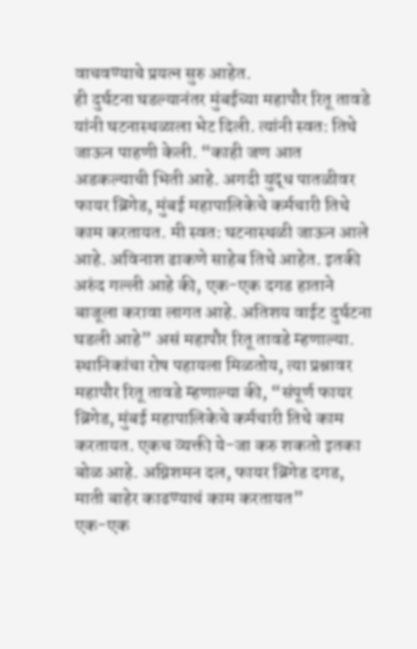वाचवण्याचे प्रयत्न सुरु आहेत.
ही दुर्घटना घडल्यानंतर मुंबईच्या महापौर रितू तावडे यांनी घटनास्थळाला भेट दिली. त्यांनी स्वत: तिथे जाऊन पाहणी केली. “काही जण आत अडकल्याची भिती आहे. अगदी युद्ध पातळीवर फायर ब्रिगेड, मुंबई महापालिकेचे कर्मचारी तिथे काम करतायत. मी स्वत: घटनास्थळी जाऊन आले आहे. अविनाश ढाकणे साहेब तिथे आहेत. इतकी अरुंद गल्ली आहे की, एक-एक दगड हाताने बाजूला करावा लागत आहे. अतिशय वाईट दुर्घटना घडली आहे” असं महापौर रितू तावडे म्हणाल्या. स्थानिकांचा रोष पहायला मिळतोय, त्या प्रश्नावर महापौर रितू तावडे म्हणाल्या की, “संपूर्ण फायर ब्रिगेड, मुंबई महापालिकेचे कर्मचारी तिथे काम करतायत. एकच व्यक्ती ये-जा करु शकतो इतका बोळ आहे. अग्निशमन दल, फायर ब्रिगेड दगड, माती बाहेर काढण्याचं काम करतायत”
एक-एक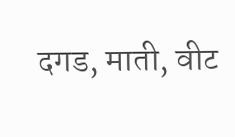दगड, माती, वीट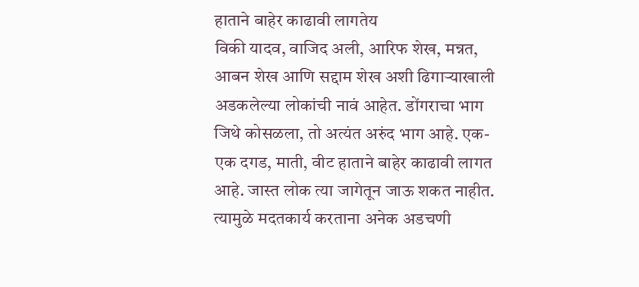हाताने बाहेर काढावी लागतेय
विकी यादव, वाजिद अली, आरिफ शेख, मन्नत, आबन शेख आणि सद्दाम शेख अशी ढिगाऱ्याखाली अडकलेल्या लोकांची नावं आहेत. डोंगराचा भाग जिथे कोसळला, तो अत्यंत अरुंद भाग आहे. एक-एक दगड, माती, वीट हाताने बाहेर काढावी लागत आहे. जास्त लोक त्या जागेतून जाऊ शकत नाहीत. त्यामुळे मदतकार्य करताना अनेक अडचणी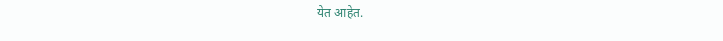येत आहेत.